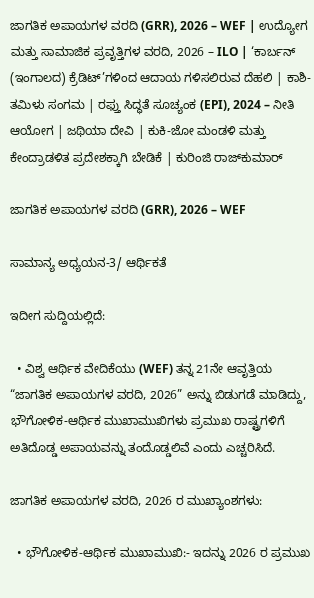ಜಾಗತಿಕ ಅಪಾಯಗಳ ವರದಿ (GRR), 2026 – WEF | ಉದ್ಯೋಗ ಮತ್ತು ಸಾಮಾಜಿಕ ಪ್ರವೃತ್ತಿಗಳ ವರದಿ, 2026 – ILO | ‘ಕಾರ್ಬನ್ (ಇಂಗಾಲದ) ಕ್ರೆಡಿಟ್’ಗಳಿಂದ ಆದಾಯ ಗಳಿಸಲಿರುವ ದೆಹಲಿ | ಕಾಶಿ-ತಮಿಳು ಸಂಗಮ | ರಫ್ತು ಸಿದ್ಧತೆ ಸೂಚ್ಯಂಕ (EPI), 2024 – ನೀತಿ ಆಯೋಗ | ಜಥಿಯಾ ದೇವಿ | ಕುಕಿ-ಜೋ ಮಂಡಳಿ ಮತ್ತು ಕೇಂದ್ರಾಡಳಿತ ಪ್ರದೇಶಕ್ಕಾಗಿ ಬೇಡಿಕೆ | ಕುರಿಂಜಿ ರಾಜ್‌ಕುಮಾರ್

ಜಾಗತಿಕ ಅಪಾಯಗಳ ವರದಿ (GRR), 2026 – WEF

ಸಾಮಾನ್ಯ ಅಧ್ಯಯನ-3/ ಆರ್ಥಿಕತೆ

ಇದೀಗ ಸುದ್ದಿಯಲ್ಲಿದೆ:

  • ವಿಶ್ವ ಆರ್ಥಿಕ ವೇದಿಕೆಯು (WEF) ತನ್ನ 21ನೇ ಆವೃತ್ತಿಯ “ಜಾಗತಿಕ ಅಪಾಯಗಳ ವರದಿ, 2026” ಅನ್ನು ಬಿಡುಗಡೆ ಮಾಡಿದ್ದು, ಭೌಗೋಳಿಕ-ಆರ್ಥಿಕ ಮುಖಾಮುಖಿಗಳು ಪ್ರಮುಖ ರಾಷ್ಟ್ರಗಳಿಗೆ ಅತಿದೊಡ್ಡ ಅಪಾಯವನ್ನು ತಂದೊಡ್ಡಲಿವೆ ಎಂದು ಎಚ್ಚರಿಸಿದೆ.

ಜಾಗತಿಕ ಅಪಾಯಗಳ ವರದಿ, 2026 ರ ಮುಖ್ಯಾಂಶಗಳು:

  • ಭೌಗೋಳಿಕ-ಆರ್ಥಿಕ ಮುಖಾಮುಖಿ:- ಇದನ್ನು 2026 ರ ಪ್ರಮುಖ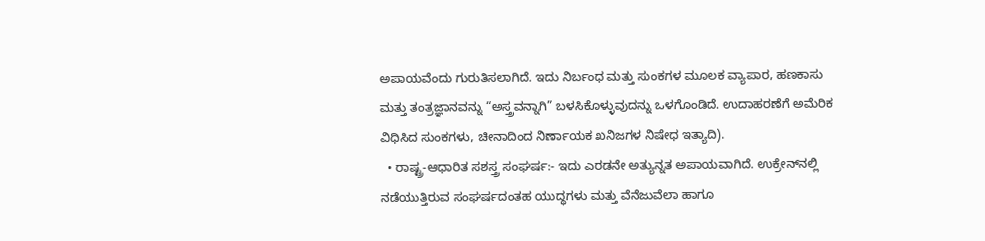ಅಪಾಯವೆಂದು ಗುರುತಿಸಲಾಗಿದೆ. ಇದು ನಿರ್ಬಂಧ ಮತ್ತು ಸುಂಕಗಳ ಮೂಲಕ ವ್ಯಾಪಾರ, ಹಣಕಾಸು ಮತ್ತು ತಂತ್ರಜ್ಞಾನವನ್ನು “ಅಸ್ತ್ರವನ್ನಾಗಿ” ಬಳಸಿಕೊಳ್ಳುವುದನ್ನು ಒಳಗೊಂಡಿದೆ. ಉದಾಹರಣೆಗೆ ಅಮೆರಿಕ ವಿಧಿಸಿದ ಸುಂಕಗಳು, ಚೀನಾದಿಂದ ನಿರ್ಣಾಯಕ ಖನಿಜಗಳ ನಿಷೇಧ ಇತ್ಯಾದಿ).
  • ರಾಷ್ಟ್ರ-ಆಧಾರಿತ ಸಶಸ್ತ್ರ ಸಂಘರ್ಷ:- ಇದು ಎರಡನೇ ಅತ್ಯುನ್ನತ ಅಪಾಯವಾಗಿದೆ. ಉಕ್ರೇನ್‌ನಲ್ಲಿ ನಡೆಯುತ್ತಿರುವ ಸಂಘರ್ಷದಂತಹ ಯುದ್ಧಗಳು ಮತ್ತು ವೆನೆಜುವೆಲಾ ಹಾಗೂ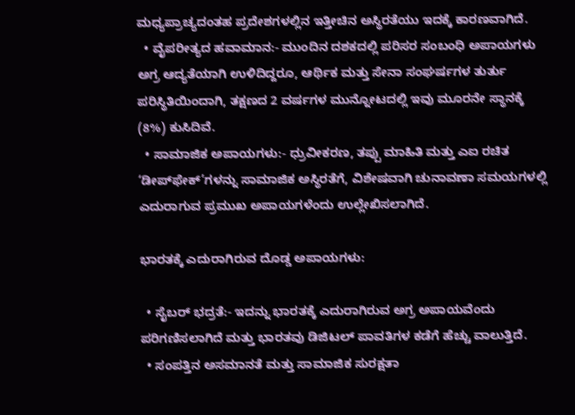ಮಧ್ಯಪ್ರಾಚ್ಯದಂತಹ ಪ್ರದೇಶಗಳಲ್ಲಿನ ಇತ್ತೀಚಿನ ಅಸ್ಥಿರತೆಯು ಇದಕ್ಕೆ ಕಾರಣವಾಗಿದೆ.
  • ವೈಪರೀತ್ಯದ ಹವಾಮಾನ:- ಮುಂದಿನ ದಶಕದಲ್ಲಿ ಪರಿಸರ ಸಂಬಂಧಿ ಅಪಾಯಗಳು ಅಗ್ರ ಆದ್ಯತೆಯಾಗಿ ಉಳಿದಿದ್ದರೂ, ಆರ್ಥಿಕ ಮತ್ತು ಸೇನಾ ಸಂಘರ್ಷಗಳ ತುರ್ತು ಪರಿಸ್ಥಿತಿಯಿಂದಾಗಿ, ತಕ್ಷಣದ 2 ವರ್ಷಗಳ ಮುನ್ನೋಟದಲ್ಲಿ ಇವು ಮೂರನೇ ಸ್ಥಾನಕ್ಕೆ (8%) ಕುಸಿದಿವೆ.
  • ಸಾಮಾಜಿಕ ಅಪಾಯಗಳು:- ಧ್ರುವೀಕರಣ, ತಪ್ಪು ಮಾಹಿತಿ ಮತ್ತು ಎಐ ರಚಿತ ‘ಡೀಪ್‌ಫೇಕ್’ಗಳನ್ನು ಸಾಮಾಜಿಕ ಅಸ್ಥಿರತೆಗೆ, ವಿಶೇಷವಾಗಿ ಚುನಾವಣಾ ಸಮಯಗಳಲ್ಲಿ ಎದುರಾಗುವ ಪ್ರಮುಖ ಅಪಾಯಗಳೆಂದು ಉಲ್ಲೇಖಿಸಲಾಗಿದೆ.

ಭಾರತಕ್ಕೆ ಎದುರಾಗಿರುವ ದೊಡ್ಡ ಅಪಾಯಗಳು:

  • ಸೈಬರ್ ಭದ್ರತೆ:- ಇದನ್ನು ಭಾರತಕ್ಕೆ ಎದುರಾಗಿರುವ ಅಗ್ರ ಅಪಾಯವೆಂದು ಪರಿಗಣಿಸಲಾಗಿದೆ ಮತ್ತು ಭಾರತವು ಡಿಜಿಟಲ್ ಪಾವತಿಗಳ ಕಡೆಗೆ ಹೆಚ್ಚು ವಾಲುತ್ತಿದೆ.
  • ಸಂಪತ್ತಿನ ಅಸಮಾನತೆ ಮತ್ತು ಸಾಮಾಜಿಕ ಸುರಕ್ಷತಾ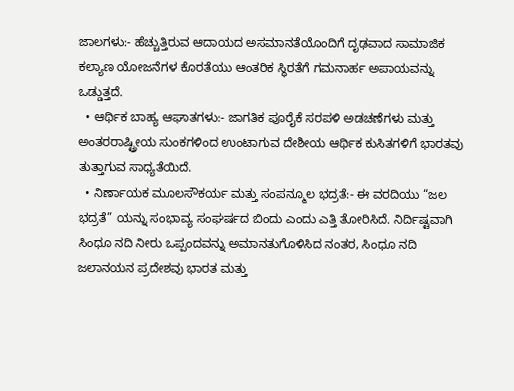ಜಾಲಗಳು:- ಹೆಚ್ಚುತ್ತಿರುವ ಆದಾಯದ ಅಸಮಾನತೆಯೊಂದಿಗೆ ದೃಢವಾದ ಸಾಮಾಜಿಕ ಕಲ್ಯಾಣ ಯೋಜನೆಗಳ ಕೊರತೆಯು ಆಂತರಿಕ ಸ್ಥಿರತೆಗೆ ಗಮನಾರ್ಹ ಅಪಾಯವನ್ನು ಒಡ್ಡುತ್ತದೆ.
  • ಆರ್ಥಿಕ ಬಾಹ್ಯ ಆಘಾತಗಳು:- ಜಾಗತಿಕ ಪೂರೈಕೆ ಸರಪಳಿ ಅಡಚಣೆಗಳು ಮತ್ತು ಅಂತರರಾಷ್ಟ್ರೀಯ ಸುಂಕಗಳಿಂದ ಉಂಟಾಗುವ ದೇಶೀಯ ಆರ್ಥಿಕ ಕುಸಿತಗಳಿಗೆ ಭಾರತವು ತುತ್ತಾಗುವ ಸಾಧ್ಯತೆಯಿದೆ.
  • ನಿರ್ಣಾಯಕ ಮೂಲಸೌಕರ್ಯ ಮತ್ತು ಸಂಪನ್ಮೂಲ ಭದ್ರತೆ:- ಈ ವರದಿಯು “ಜಲ ಭದ್ರತೆ” ಯನ್ನು ಸಂಭಾವ್ಯ ಸಂಘರ್ಷದ ಬಿಂದು ಎಂದು ಎತ್ತಿ ತೋರಿಸಿದೆ. ನಿರ್ದಿಷ್ಟವಾಗಿ ಸಿಂಧೂ ನದಿ ನೀರು ಒಪ್ಪಂದವನ್ನು ಅಮಾನತುಗೊಳಿಸಿದ ನಂತರ, ಸಿಂಧೂ ನದಿ ಜಲಾನಯನ ಪ್ರದೇಶವು ಭಾರತ ಮತ್ತು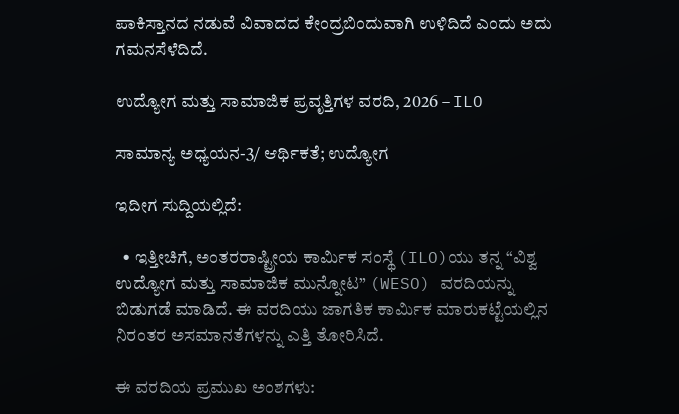ಪಾಕಿಸ್ತಾನದ ನಡುವೆ ವಿವಾದದ ಕೇಂದ್ರಬಿಂದುವಾಗಿ ಉಳಿದಿದೆ ಎಂದು ಅದು ಗಮನಸೆಳೆದಿದೆ.

ಉದ್ಯೋಗ ಮತ್ತು ಸಾಮಾಜಿಕ ಪ್ರವೃತ್ತಿಗಳ ವರದಿ, 2026 – ILO

ಸಾಮಾನ್ಯ ಅಧ್ಯಯನ-3/ ಆರ್ಥಿಕತೆ; ಉದ್ಯೋಗ

ಇದೀಗ ಸುದ್ದಿಯಲ್ಲಿದೆ:

  • ಇತ್ತೀಚಿಗೆ, ಅಂತರರಾಷ್ಟ್ರೀಯ ಕಾರ್ಮಿಕ ಸಂಸ್ಥೆ (ILO)ಯು ತನ್ನ “ವಿಶ್ವ ಉದ್ಯೋಗ ಮತ್ತು ಸಾಮಾಜಿಕ ಮುನ್ನೋಟ” (WESO) ವರದಿಯನ್ನು ಬಿಡುಗಡೆ ಮಾಡಿದೆ. ಈ ವರದಿಯು ಜಾಗತಿಕ ಕಾರ್ಮಿಕ ಮಾರುಕಟ್ಟೆಯಲ್ಲಿನ ನಿರಂತರ ಅಸಮಾನತೆಗಳನ್ನು ಎತ್ತಿ ತೋರಿಸಿದೆ.

ಈ ವರದಿಯ ಪ್ರಮುಖ ಅಂಶಗಳು: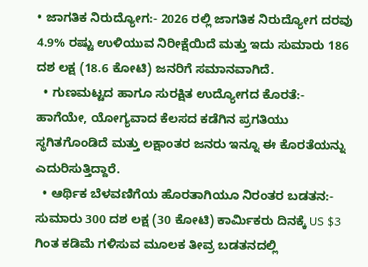• ಜಾಗತಿಕ ನಿರುದ್ಯೋಗ:- 2026 ರಲ್ಲಿ ಜಾಗತಿಕ ನಿರುದ್ಯೋಗ ದರವು 4.9% ರಷ್ಟು ಉಳಿಯುವ ನಿರೀಕ್ಷೆಯಿದೆ ಮತ್ತು ಇದು ಸುಮಾರು 186 ದಶ ಲಕ್ಷ (18.6 ಕೋಟಿ) ಜನರಿಗೆ ಸಮಾನವಾಗಿದೆ.
  • ಗುಣಮಟ್ಟದ ಹಾಗೂ ಸುರಕ್ಷಿತ ಉದ್ಯೋಗದ ಕೊರತೆ:- ಹಾಗೆಯೇ, ಯೋಗ್ಯವಾದ ಕೆಲಸದ ಕಡೆಗಿನ ಪ್ರಗತಿಯು ಸ್ಥಗಿತಗೊಂಡಿದೆ ಮತ್ತು ಲಕ್ಷಾಂತರ ಜನರು ಇನ್ನೂ ಈ ಕೊರತೆಯನ್ನು ಎದುರಿಸುತ್ತಿದ್ದಾರೆ.
  • ಆರ್ಥಿಕ ಬೆಳವಣಿಗೆಯ ಹೊರತಾಗಿಯೂ ನಿರಂತರ ಬಡತನ:- ಸುಮಾರು 300 ದಶ ಲಕ್ಷ (30 ಕೋಟಿ) ಕಾರ್ಮಿಕರು ದಿನಕ್ಕೆ US $3 ಗಿಂತ ಕಡಿಮೆ ಗಳಿಸುವ ಮೂಲಕ ತೀವ್ರ ಬಡತನದಲ್ಲಿ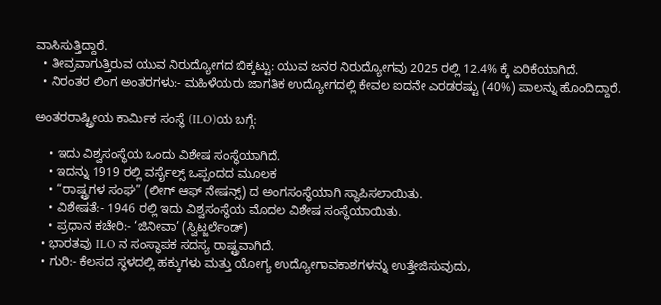ವಾಸಿಸುತ್ತಿದ್ದಾರೆ.
  • ತೀವ್ರವಾಗುತ್ತಿರುವ ಯುವ ನಿರುದ್ಯೋಗದ ಬಿಕ್ಕಟ್ಟು: ಯುವ ಜನರ ನಿರುದ್ಯೋಗವು 2025 ರಲ್ಲಿ 12.4% ಕ್ಕೆ ಏರಿಕೆಯಾಗಿದೆ.
  • ನಿರಂತರ ಲಿಂಗ ಅಂತರಗಳು:- ಮಹಿಳೆಯರು ಜಾಗತಿಕ ಉದ್ಯೋಗದಲ್ಲಿ ಕೇವಲ ಐದನೇ ಎರಡರಷ್ಟು (40%) ಪಾಲನ್ನು ಹೊಂದಿದ್ದಾರೆ.

ಅಂತರರಾಷ್ಟ್ರೀಯ ಕಾರ್ಮಿಕ ಸಂಸ್ಥೆ (ILO)ಯ ಬಗ್ಗೆ:

    • ಇದು ವಿಶ್ವಸಂಸ್ಥೆಯ ಒಂದು ವಿಶೇಷ ಸಂಸ್ಥೆಯಾಗಿದೆ.
    • ಇದನ್ನು 1919 ರಲ್ಲಿ ವರ್ಸೈಲ್ಸ್ ಒಪ್ಪಂದದ ಮೂಲಕ
    • “ರಾಷ್ಟ್ರಗಳ ಸಂಘ” (ಲೀಗ್ ಆಫ್ ನೇಷನ್ಸ್) ದ ಅಂಗಸಂಸ್ಥೆಯಾಗಿ ಸ್ಥಾಪಿಸಲಾಯಿತು.
    • ವಿಶೇಷತೆ:- 1946 ರಲ್ಲಿ ಇದು ವಿಶ್ವಸಂಸ್ಥೆಯ ಮೊದಲ ವಿಶೇಷ ಸಂಸ್ಥೆಯಾಯಿತು.
    • ಪ್ರಧಾನ ಕಚೇರಿ:- ‘ಜಿನೀವಾ’ (ಸ್ವಿಟ್ಜರ್ಲೆಂಡ್‌)
  • ಭಾರತವು ILO ನ ಸಂಸ್ಥಾಪಕ ಸದಸ್ಯ ರಾಷ್ಟ್ರವಾಗಿದೆ.
  • ಗುರಿ:- ಕೆಲಸದ ಸ್ಥಳದಲ್ಲಿ ಹಕ್ಕುಗಳು ಮತ್ತು ಯೋಗ್ಯ ಉದ್ಯೋಗಾವಕಾಶಗಳನ್ನು ಉತ್ತೇಜಿಸುವುದು,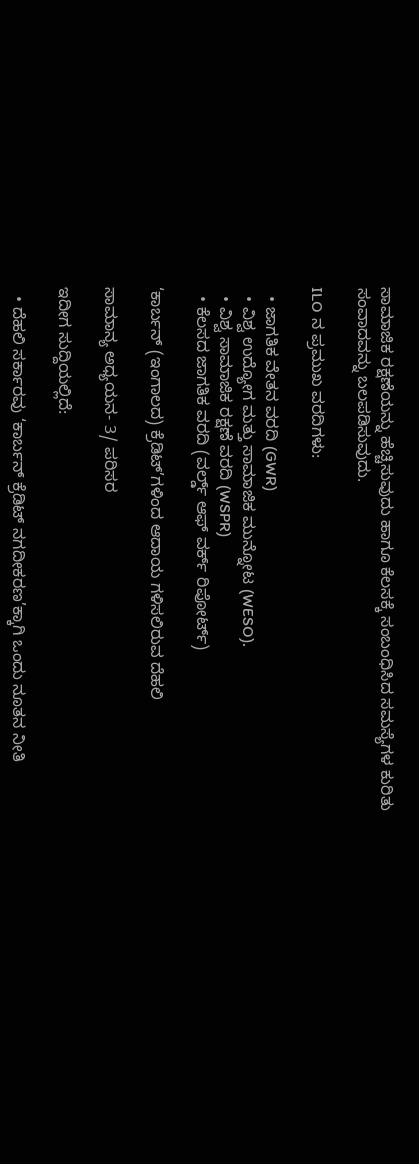ಸಾಮಾಜಿಕ ರಕ್ಷಣೆಯನ್ನು ಹೆಚ್ಚಿಸುವುದು ಹಾಗೂ ಕೆಲಸಕ್ಕೆ ಸಂಬಂಧಿಸಿದ ಸಮಸ್ಯೆಗಳ ಕುರಿತು ಸಂವಾದವನ್ನು ಬಲಪಡಿಸುವುದು.

ILO ನ ಪ್ರಮುಖ ವರದಿಗಳು:

  • ಜಾಗತಿಕ ವೇತನ ವರದಿ (GWR)
  • ವಿಶ್ವ ಉದ್ಯೋಗ ಮತ್ತು ಸಾಮಾಜಿಕ ಮುನ್ನೋಟ (WESO).
  • ವಿಶ್ವ ಸಾಮಾಜಿಕ ರಕ್ಷಣೆ ವರದಿ (WSPR)
  • ಕೆಲಸದ ಜಾಗತಿಕ ವರದಿ (ವರ್ಲ್ಡ್ ಆಫ್ ವರ್ಕ್ ರಿಪೋರ್ಟ್)

‘ಕಾರ್ಬನ್ (ಇಂಗಾಲದ) ಕ್ರೆಡಿಟ್’ಗಳಿಂದ ಆದಾಯ ಗಳಿಸಲಿರುವ ದೆಹಲಿ

ಸಾಮಾನ್ಯ ಅಧ್ಯಯನ- 3/ ಪರಿಸರ

ಇದೀಗ ಸುದ್ದಿಯಲ್ಲಿದೆ:

  • ದೆಹಲಿ ಸರ್ಕಾರವು ‘ಕಾರ್ಬನ್ ಕ್ರೆಡಿಟ್ ನಗದೀಕರಣ’ಕ್ಕಾಗಿ ಒಂದು ನೂತನ ನೀತಿ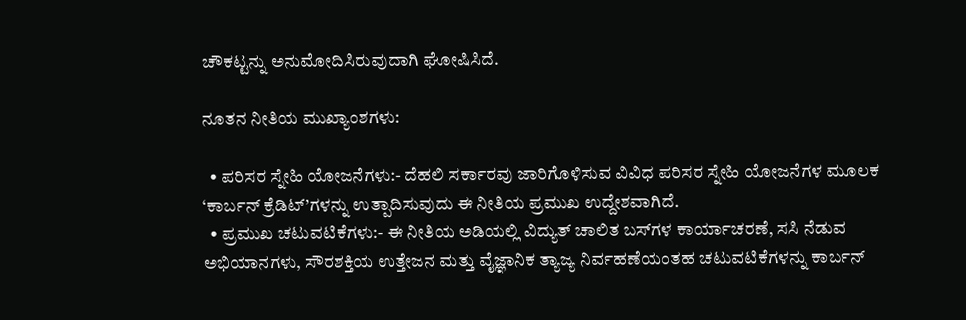ಚೌಕಟ್ಟನ್ನು ಅನುಮೋದಿಸಿರುವುದಾಗಿ ಘೋಷಿಸಿದೆ.

ನೂತನ ನೀತಿಯ ಮುಖ್ಯಾಂಶಗಳು:

  • ಪರಿಸರ ಸ್ನೇಹಿ ಯೋಜನೆಗಳು:- ದೆಹಲಿ ಸರ್ಕಾರವು ಜಾರಿಗೊಳಿಸುವ ವಿವಿಧ ಪರಿಸರ ಸ್ನೇಹಿ ಯೋಜನೆಗಳ ಮೂಲಕ ‘ಕಾರ್ಬನ್ ಕ್ರೆಡಿಟ್‌’ಗಳನ್ನು ಉತ್ಪಾದಿಸುವುದು ಈ ನೀತಿಯ ಪ್ರಮುಖ ಉದ್ದೇಶವಾಗಿದೆ.
  • ಪ್ರಮುಖ ಚಟುವಟಿಕೆಗಳು:- ಈ ನೀತಿಯ ಅಡಿಯಲ್ಲಿ ವಿದ್ಯುತ್ ಚಾಲಿತ ಬಸ್‌ಗಳ ಕಾರ್ಯಾಚರಣೆ, ಸಸಿ ನೆಡುವ ಅಭಿಯಾನಗಳು, ಸೌರಶಕ್ತಿಯ ಉತ್ತೇಜನ ಮತ್ತು ವೈಜ್ಞಾನಿಕ ತ್ಯಾಜ್ಯ ನಿರ್ವಹಣೆಯಂತಹ ಚಟುವಟಿಕೆಗಳನ್ನು ಕಾರ್ಬನ್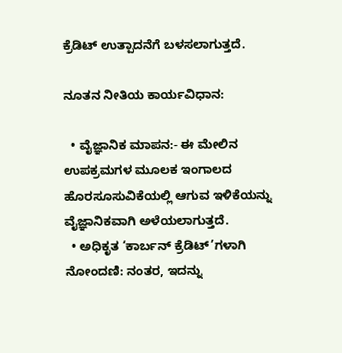ಕ್ರೆಡಿಟ್ ಉತ್ಪಾದನೆಗೆ ಬಳಸಲಾಗುತ್ತದೆ.

ನೂತನ ನೀತಿಯ ಕಾರ್ಯವಿಧಾನ:

  • ವೈಜ್ಞಾನಿಕ ಮಾಪನ:- ಈ ಮೇಲಿನ ಉಪಕ್ರಮಗಳ ಮೂಲಕ ಇಂಗಾಲದ ಹೊರಸೂಸುವಿಕೆಯಲ್ಲಿ ಆಗುವ ಇಳಿಕೆಯನ್ನು ವೈಜ್ಞಾನಿಕವಾಗಿ ಅಳೆಯಲಾಗುತ್ತದೆ.
  • ಅಧಿಕೃತ ‘ಕಾರ್ಬನ್ ಕ್ರೆಡಿಟ್’ಗಳಾಗಿ ನೋಂದಣಿ: ನಂತರ, ಇದನ್ನು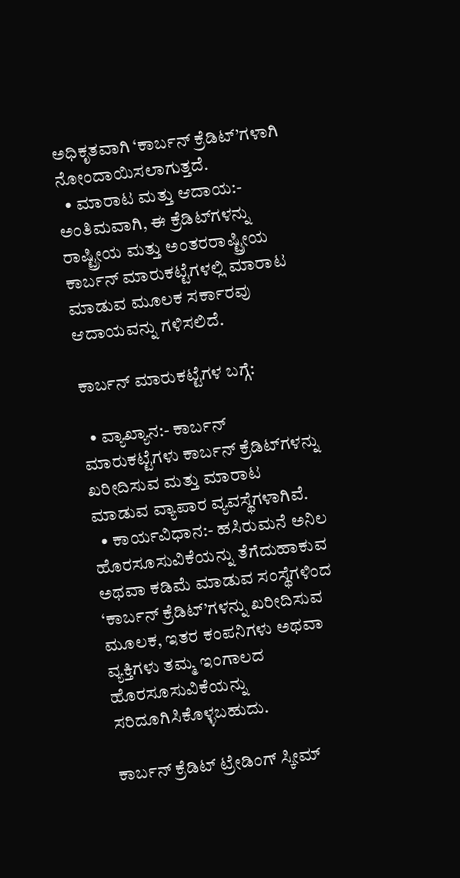ಅಧಿಕೃತವಾಗಿ ‘ಕಾರ್ಬನ್ ಕ್ರೆಡಿಟ್’ಗಳಾಗಿ ನೋಂದಾಯಿಸಲಾಗುತ್ತದೆ.
  • ಮಾರಾಟ ಮತ್ತು ಆದಾಯ:- ಅಂತಿಮವಾಗಿ, ಈ ಕ್ರೆಡಿಟ್‌ಗಳನ್ನು ರಾಷ್ಟ್ರೀಯ ಮತ್ತು ಅಂತರರಾಷ್ಟ್ರೀಯ ಕಾರ್ಬನ್ ಮಾರುಕಟ್ಟೆಗಳಲ್ಲಿ ಮಾರಾಟ ಮಾಡುವ ಮೂಲಕ ಸರ್ಕಾರವು ಆದಾಯವನ್ನು ಗಳಿಸಲಿದೆ.

ಕಾರ್ಬನ್ ಮಾರುಕಟ್ಟೆಗಳ ಬಗ್ಗೆ:

  • ವ್ಯಾಖ್ಯಾನ:- ಕಾರ್ಬನ್ ಮಾರುಕಟ್ಟೆಗಳು ಕಾರ್ಬನ್ ಕ್ರೆಡಿಟ್‌ಗಳನ್ನು ಖರೀದಿಸುವ ಮತ್ತು ಮಾರಾಟ ಮಾಡುವ ವ್ಯಾಪಾರ ವ್ಯವಸ್ಥೆಗಳಾಗಿವೆ.
  • ಕಾರ್ಯವಿಧಾನ:- ಹಸಿರುಮನೆ ಅನಿಲ ಹೊರಸೂಸುವಿಕೆಯನ್ನು ತೆಗೆದುಹಾಕುವ ಅಥವಾ ಕಡಿಮೆ ಮಾಡುವ ಸಂಸ್ಥೆಗಳಿಂದ ‘ಕಾರ್ಬನ್ ಕ್ರೆಡಿಟ್’ಗಳನ್ನು ಖರೀದಿಸುವ ಮೂಲಕ, ಇತರ ಕಂಪನಿಗಳು ಅಥವಾ ವ್ಯಕ್ತಿಗಳು ತಮ್ಮ ಇಂಗಾಲದ ಹೊರಸೂಸುವಿಕೆಯನ್ನು ಸರಿದೂಗಿಸಿಕೊಳ್ಳಬಹುದು.

ಕಾರ್ಬನ್ ಕ್ರೆಡಿಟ್ ಟ್ರೇಡಿಂಗ್ ಸ್ಕೀಮ್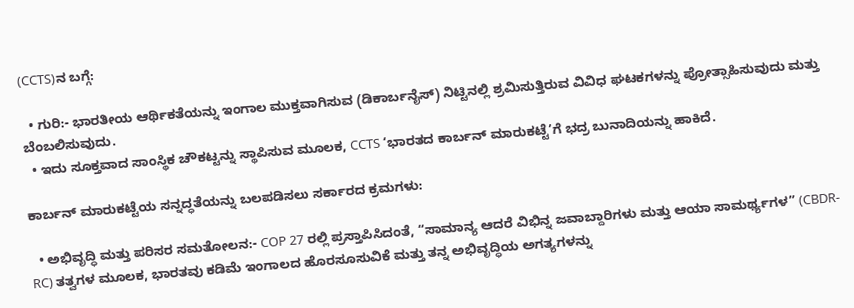(CCTS)ನ ಬಗ್ಗೆ:

  • ಗುರಿ:- ಭಾರತೀಯ ಆರ್ಥಿಕತೆಯನ್ನು ಇಂಗಾಲ ಮುಕ್ತವಾಗಿಸುವ (ಡಿಕಾರ್ಬನೈಸ್) ನಿಟ್ಟಿನಲ್ಲಿ ಶ್ರಮಿಸುತ್ತಿರುವ ವಿವಿಧ ಘಟಕಗಳನ್ನು ಪ್ರೋತ್ಸಾಹಿಸುವುದು ಮತ್ತು ಬೆಂಬಲಿಸುವುದು.
  • ಇದು ಸೂಕ್ತವಾದ ಸಾಂಸ್ಥಿಕ ಚೌಕಟ್ಟನ್ನು ಸ್ಥಾಪಿಸುವ ಮೂಲಕ, CCTS ‘ಭಾರತದ ಕಾರ್ಬನ್ ಮಾರುಕಟ್ಟೆ’ಗೆ ಭದ್ರ ಬುನಾದಿಯನ್ನು ಹಾಕಿದೆ.

ಕಾರ್ಬನ್ ಮಾರುಕಟ್ಟೆಯ ಸನ್ನದ್ಧತೆಯನ್ನು ಬಲಪಡಿಸಲು ಸರ್ಕಾರದ ಕ್ರಮಗಳು:

  • ಅಭಿವೃದ್ಧಿ ಮತ್ತು ಪರಿಸರ ಸಮತೋಲನ:- COP 27 ರಲ್ಲಿ ಪ್ರಸ್ತಾಪಿಸಿದಂತೆ, “ಸಾಮಾನ್ಯ ಆದರೆ ವಿಭಿನ್ನ ಜವಾಬ್ದಾರಿಗಳು ಮತ್ತು ಆಯಾ ಸಾಮರ್ಥ್ಯಗಳ” (CBDR-RC) ತತ್ವಗಳ ಮೂಲಕ, ಭಾರತವು ಕಡಿಮೆ ಇಂಗಾಲದ ಹೊರಸೂಸುವಿಕೆ ಮತ್ತು ತನ್ನ ಅಭಿವೃದ್ಧಿಯ ಅಗತ್ಯಗಳನ್ನು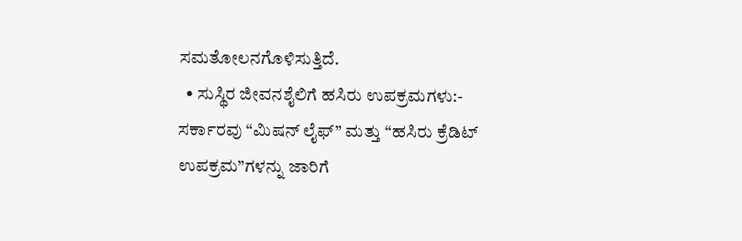ಸಮತೋಲನಗೊಳಿಸುತ್ತಿದೆ.
  • ಸುಸ್ಥಿರ ಜೀವನಶೈಲಿಗೆ ಹಸಿರು ಉಪಕ್ರಮಗಳು:- ಸರ್ಕಾರವು “ಮಿಷನ್ ಲೈಫ್” ಮತ್ತು “ಹಸಿರು ಕ್ರೆಡಿಟ್ ಉಪಕ್ರಮ”ಗಳನ್ನು ಜಾರಿಗೆ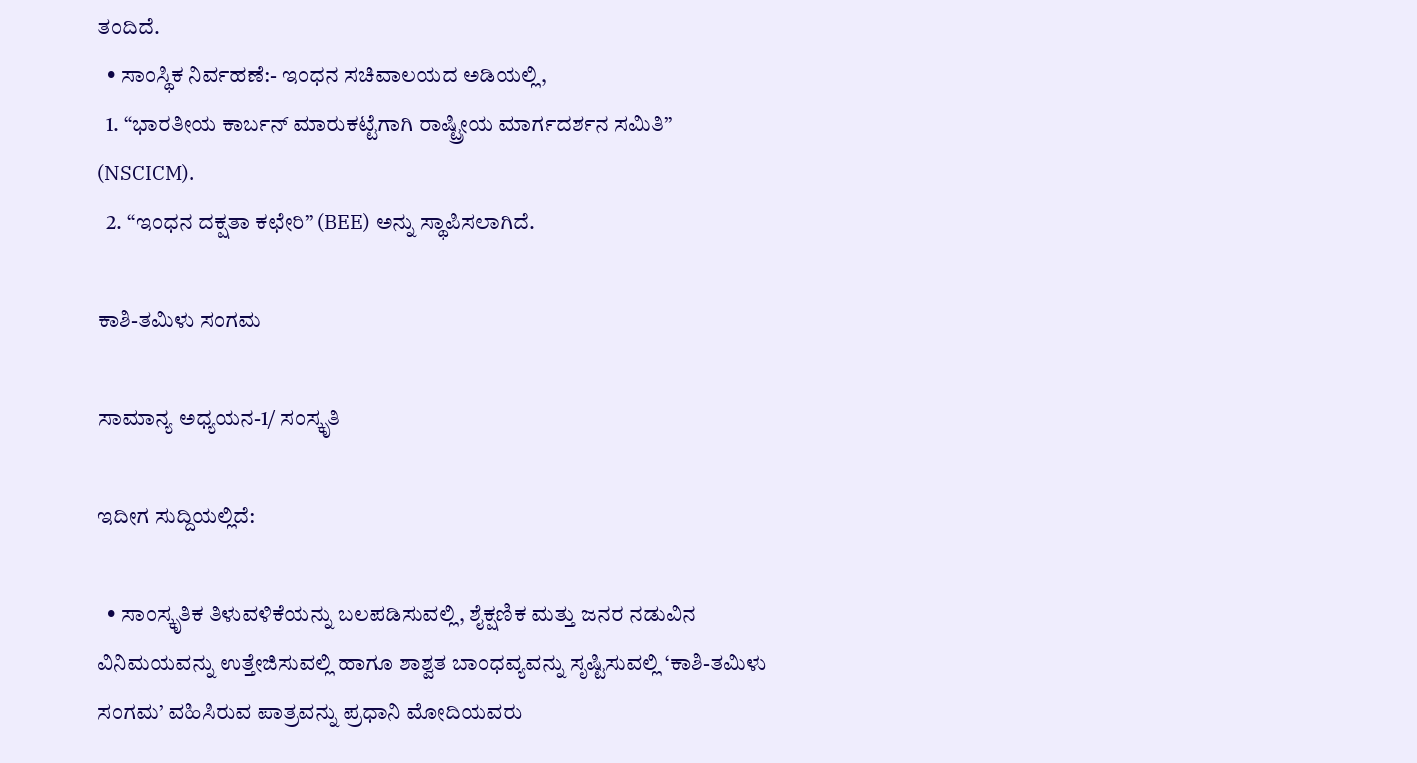ತಂದಿದೆ.
  • ಸಾಂಸ್ಥಿಕ ನಿರ್ವಹಣೆ:- ಇಂಧನ ಸಚಿವಾಲಯದ ಅಡಿಯಲ್ಲಿ,
  1. “ಭಾರತೀಯ ಕಾರ್ಬನ್ ಮಾರುಕಟ್ಟೆಗಾಗಿ ರಾಷ್ಟ್ರೀಯ ಮಾರ್ಗದರ್ಶನ ಸಮಿತಿ” (NSCICM).
  2. “ಇಂಧನ ದಕ್ಷತಾ ಕಛೇರಿ” (BEE) ಅನ್ನು ಸ್ಥಾಪಿಸಲಾಗಿದೆ.

ಕಾಶಿ-ತಮಿಳು ಸಂಗಮ

ಸಾಮಾನ್ಯ ಅಧ್ಯಯನ-1/ ಸಂಸ್ಕೃತಿ

ಇದೀಗ ಸುದ್ದಿಯಲ್ಲಿದೆ:

  • ಸಾಂಸ್ಕೃತಿಕ ತಿಳುವಳಿಕೆಯನ್ನು ಬಲಪಡಿಸುವಲ್ಲಿ, ಶೈಕ್ಷಣಿಕ ಮತ್ತು ಜನರ ನಡುವಿನ ವಿನಿಮಯವನ್ನು ಉತ್ತೇಜಿಸುವಲ್ಲಿ ಹಾಗೂ ಶಾಶ್ವತ ಬಾಂಧವ್ಯವನ್ನು ಸೃಷ್ಟಿಸುವಲ್ಲಿ ‘ಕಾಶಿ-ತಮಿಳು ಸಂಗಮ’ ವಹಿಸಿರುವ ಪಾತ್ರವನ್ನು ಪ್ರಧಾನಿ ಮೋದಿಯವರು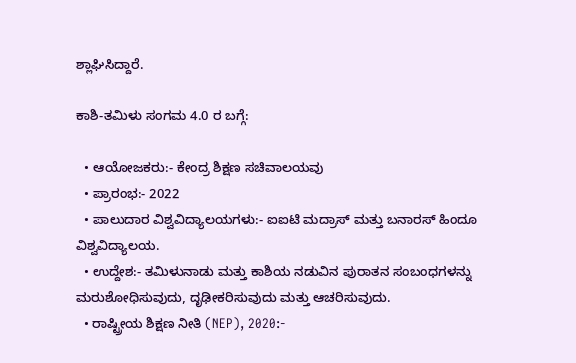ಶ್ಲಾಘಿಸಿದ್ದಾರೆ.

ಕಾಶಿ-ತಮಿಳು ಸಂಗಮ 4.0 ರ ಬಗ್ಗೆ:

  • ಆಯೋಜಕರು:- ಕೇಂದ್ರ ಶಿಕ್ಷಣ ಸಚಿವಾಲಯವು
  • ಪ್ರಾರಂಭ:- 2022
  • ಪಾಲುದಾರ ವಿಶ್ವವಿದ್ಯಾಲಯಗಳು:- ಐಐಟಿ ಮದ್ರಾಸ್ ಮತ್ತು ಬನಾರಸ್ ಹಿಂದೂ ವಿಶ್ವವಿದ್ಯಾಲಯ.
  • ಉದ್ದೇಶ:- ತಮಿಳುನಾಡು ಮತ್ತು ಕಾಶಿಯ ನಡುವಿನ ಪುರಾತನ ಸಂಬಂಧಗಳನ್ನು ಮರುಶೋಧಿಸುವುದು, ದೃಢೀಕರಿಸುವುದು ಮತ್ತು ಆಚರಿಸುವುದು.
  • ರಾಷ್ಟ್ರೀಯ ಶಿಕ್ಷಣ ನೀತಿ (NEP), 2020:-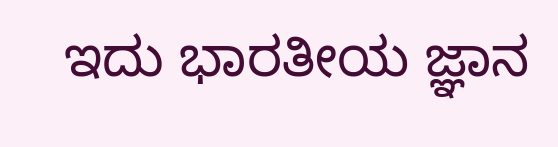ಇದು ಭಾರತೀಯ ಜ್ಞಾನ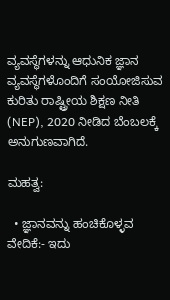ವ್ಯವಸ್ಥೆಗಳನ್ನು ಆಧುನಿಕ ಜ್ಞಾನ ವ್ಯವಸ್ಥೆಗಳೊಂದಿಗೆ ಸಂಯೋಜಿಸುವ ಕುರಿತು ರಾಷ್ಟ್ರೀಯ ಶಿಕ್ಷಣ ನೀತಿ (NEP), 2020 ನೀಡಿದ ಬೆಂಬಲಕ್ಕೆ ಅನುಗುಣವಾಗಿದೆ.

ಮಹತ್ವ:

  • ಜ್ಞಾನವನ್ನು ಹಂಚಿಕೊಳ್ಳವ ವೇದಿಕೆ:- ಇದು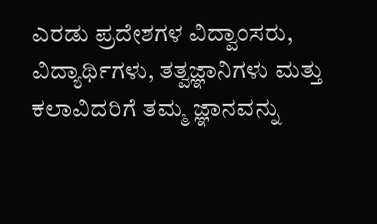ಎರಡು ಪ್ರದೇಶಗಳ ವಿದ್ವಾಂಸರು, ವಿದ್ಯಾರ್ಥಿಗಳು, ತತ್ವಜ್ಞಾನಿಗಳು ಮತ್ತು ಕಲಾವಿದರಿಗೆ ತಮ್ಮ ಜ್ಞಾನವನ್ನು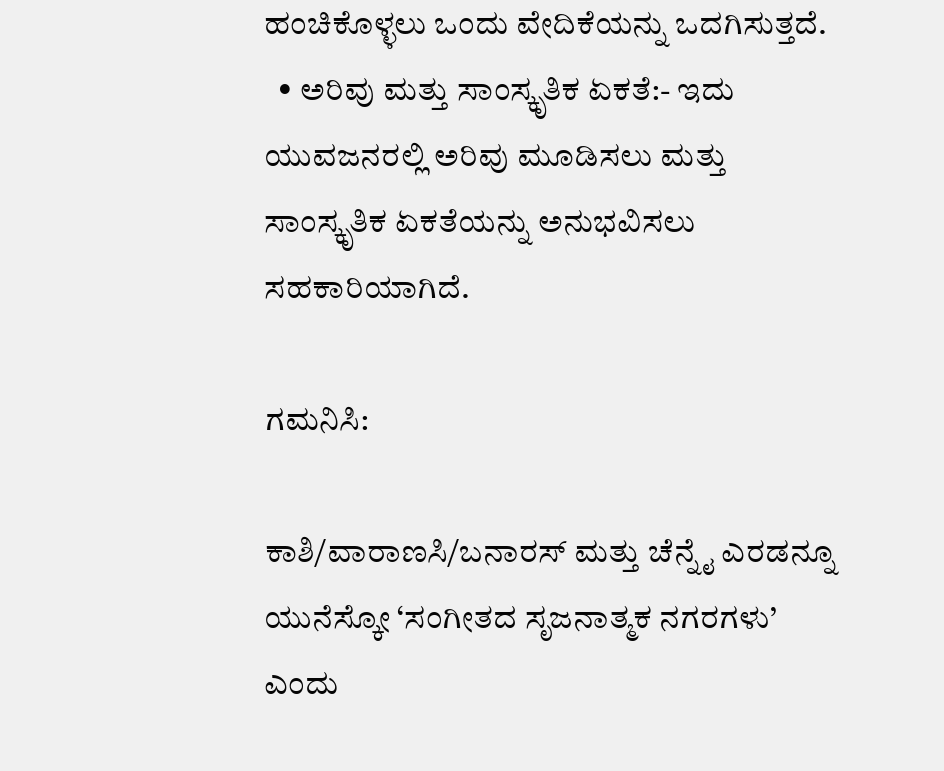ಹಂಚಿಕೊಳ್ಳಲು ಒಂದು ವೇದಿಕೆಯನ್ನು ಒದಗಿಸುತ್ತದೆ.
  • ಅರಿವು ಮತ್ತು ಸಾಂಸ್ಕೃತಿಕ ಏಕತೆ:- ಇದು ಯುವಜನರಲ್ಲಿ ಅರಿವು ಮೂಡಿಸಲು ಮತ್ತು ಸಾಂಸ್ಕೃತಿಕ ಏಕತೆಯನ್ನು ಅನುಭವಿಸಲು ಸಹಕಾರಿಯಾಗಿದೆ.

ಗಮನಿಸಿ:

ಕಾಶಿ/ವಾರಾಣಸಿ/ಬನಾರಸ್ ಮತ್ತು ಚೆನ್ನೈ ಎರಡನ್ನೂ ಯುನೆಸ್ಕೋ ‘ಸಂಗೀತದ ಸೃಜನಾತ್ಮಕ ನಗರಗಳು’ ಎಂದು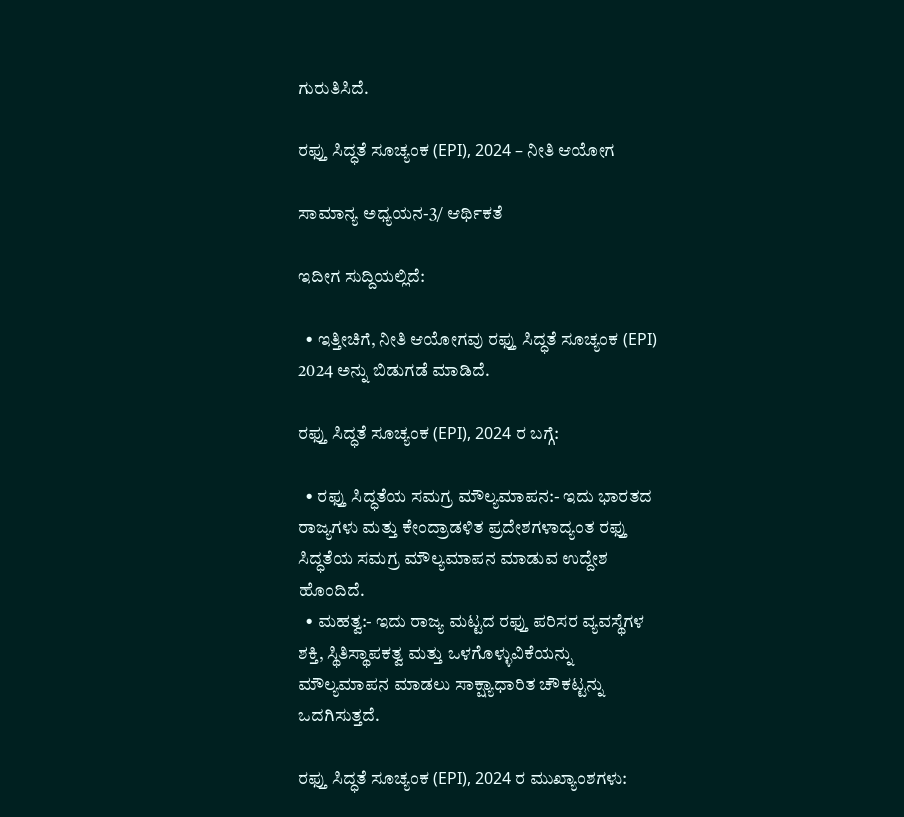ಗುರುತಿಸಿದೆ.

ರಫ್ತು ಸಿದ್ಧತೆ ಸೂಚ್ಯಂಕ (EPI), 2024 – ನೀತಿ ಆಯೋಗ

ಸಾಮಾನ್ಯ ಅಧ್ಯಯನ-3/ ಆರ್ಥಿಕತೆ

ಇದೀಗ ಸುದ್ದಿಯಲ್ಲಿದೆ:

  • ಇತ್ತೀಚಿಗೆ, ನೀತಿ ಆಯೋಗವು ರಫ್ತು ಸಿದ್ಧತೆ ಸೂಚ್ಯಂಕ (EPI) 2024 ಅನ್ನು ಬಿಡುಗಡೆ ಮಾಡಿದೆ.

ರಫ್ತು ಸಿದ್ಧತೆ ಸೂಚ್ಯಂಕ (EPI), 2024 ರ ಬಗ್ಗೆ:

  • ರಫ್ತು ಸಿದ್ಧತೆಯ ಸಮಗ್ರ ಮೌಲ್ಯಮಾಪನ:- ಇದು ಭಾರತದ ರಾಜ್ಯಗಳು ಮತ್ತು ಕೇಂದ್ರಾಡಳಿತ ಪ್ರದೇಶಗಳಾದ್ಯಂತ ರಫ್ತು ಸಿದ್ಧತೆಯ ಸಮಗ್ರ ಮೌಲ್ಯಮಾಪನ ಮಾಡುವ ಉದ್ದೇಶ ಹೊಂದಿದೆ.
  • ಮಹತ್ವ:- ಇದು ರಾಜ್ಯ ಮಟ್ಟದ ರಫ್ತು ಪರಿಸರ ವ್ಯವಸ್ಥೆಗಳ ಶಕ್ತಿ, ಸ್ಥಿತಿಸ್ಥಾಪಕತ್ವ ಮತ್ತು ಒಳಗೊಳ್ಳುವಿಕೆಯನ್ನು ಮೌಲ್ಯಮಾಪನ ಮಾಡಲು ಸಾಕ್ಷ್ಯಾಧಾರಿತ ಚೌಕಟ್ಟನ್ನು ಒದಗಿಸುತ್ತದೆ.

ರಫ್ತು ಸಿದ್ಧತೆ ಸೂಚ್ಯಂಕ (EPI), 2024 ರ ಮುಖ್ಯಾಂಶಗಳು: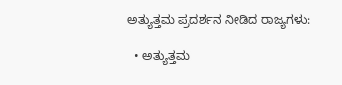ಅತ್ಯುತ್ತಮ ಪ್ರದರ್ಶನ ನೀಡಿದ ರಾಜ್ಯಗಳು:

  • ಅತ್ಯುತ್ತಮ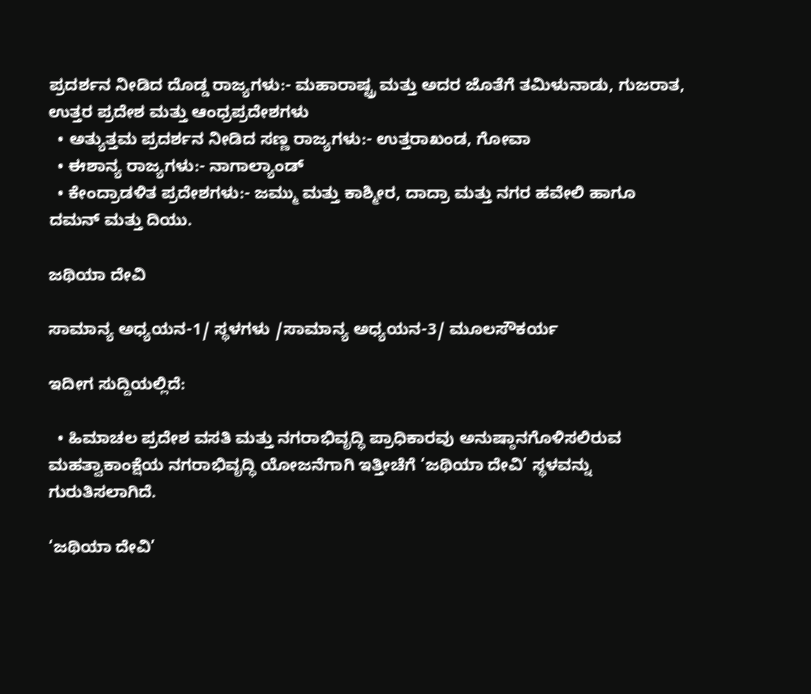ಪ್ರದರ್ಶನ ನೀಡಿದ ದೊಡ್ಡ ರಾಜ್ಯಗಳು:- ಮಹಾರಾಷ್ಟ್ರ ಮತ್ತು ಅದರ ಜೊತೆಗೆ ತಮಿಳುನಾಡು, ಗುಜರಾತ, ಉತ್ತರ ಪ್ರದೇಶ ಮತ್ತು ಆಂಧ್ರಪ್ರದೇಶಗಳು
  • ಅತ್ಯುತ್ತಮ ಪ್ರದರ್ಶನ ನೀಡಿದ ಸಣ್ಣ ರಾಜ್ಯಗಳು:- ಉತ್ತರಾಖಂಡ, ಗೋವಾ
  • ಈಶಾನ್ಯ ರಾಜ್ಯಗಳು:- ನಾಗಾಲ್ಯಾಂಡ್
  • ಕೇಂದ್ರಾಡಳಿತ ಪ್ರದೇಶಗಳು:- ಜಮ್ಮು ಮತ್ತು ಕಾಶ್ಮೀರ, ದಾದ್ರಾ ಮತ್ತು ನಗರ ಹವೇಲಿ ಹಾಗೂ ದಮನ್ ಮತ್ತು ದಿಯು.

ಜಥಿಯಾ ದೇವಿ

ಸಾಮಾನ್ಯ ಅಧ್ಯಯನ-1/ ಸ್ಥಳಗಳು /ಸಾಮಾನ್ಯ ಅಧ್ಯಯನ-3/ ಮೂಲಸೌಕರ್ಯ

ಇದೀಗ ಸುದ್ದಿಯಲ್ಲಿದೆ:

  • ಹಿಮಾಚಲ ಪ್ರದೇಶ ವಸತಿ ಮತ್ತು ನಗರಾಭಿವೃದ್ಧಿ ಪ್ರಾಧಿಕಾರವು ಅನುಷ್ಠಾನಗೊಳಿಸಲಿರುವ ಮಹತ್ವಾಕಾಂಕ್ಷೆಯ ನಗರಾಭಿವೃದ್ಧಿ ಯೋಜನೆಗಾಗಿ ಇತ್ತೀಚೆಗೆ ‘ಜಥಿಯಾ ದೇವಿ’ ಸ್ಥಳವನ್ನು ಗುರುತಿಸಲಾಗಿದೆ.

‘ಜಥಿಯಾ ದೇವಿ’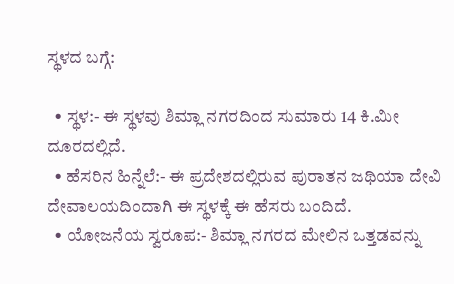ಸ್ಥಳದ ಬಗ್ಗೆ:

  • ಸ್ಥಳ:- ಈ ಸ್ಥಳವು ಶಿಮ್ಲಾ ನಗರದಿಂದ ಸುಮಾರು 14 ಕಿ.ಮೀ ದೂರದಲ್ಲಿದೆ.
  • ಹೆಸರಿನ ಹಿನ್ನೆಲೆ:- ಈ ಪ್ರದೇಶದಲ್ಲಿರುವ ಪುರಾತನ ಜಥಿಯಾ ದೇವಿ ದೇವಾಲಯದಿಂದಾಗಿ ಈ ಸ್ಥಳಕ್ಕೆ ಈ ಹೆಸರು ಬಂದಿದೆ.
  • ಯೋಜನೆಯ ಸ್ವರೂಪ:- ಶಿಮ್ಲಾ ನಗರದ ಮೇಲಿನ ಒತ್ತಡವನ್ನು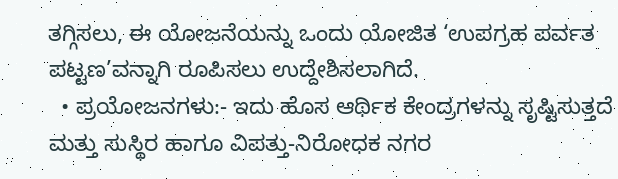ತಗ್ಗಿಸಲು, ಈ ಯೋಜನೆಯನ್ನು ಒಂದು ಯೋಜಿತ ‘ಉಪಗ್ರಹ ಪರ್ವತ ಪಟ್ಟಣ’ವನ್ನಾಗಿ ರೂಪಿಸಲು ಉದ್ದೇಶಿಸಲಾಗಿದೆ.
  • ಪ್ರಯೋಜನಗಳು:- ಇದು ಹೊಸ ಆರ್ಥಿಕ ಕೇಂದ್ರಗಳನ್ನು ಸೃಷ್ಟಿಸುತ್ತದೆ ಮತ್ತು ಸುಸ್ಥಿರ ಹಾಗೂ ವಿಪತ್ತು-ನಿರೋಧಕ ನಗರ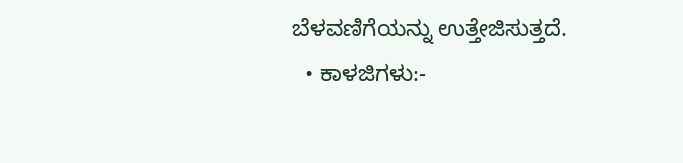ಬೆಳವಣಿಗೆಯನ್ನು ಉತ್ತೇಜಿಸುತ್ತದೆ.
  • ಕಾಳಜಿಗಳು:-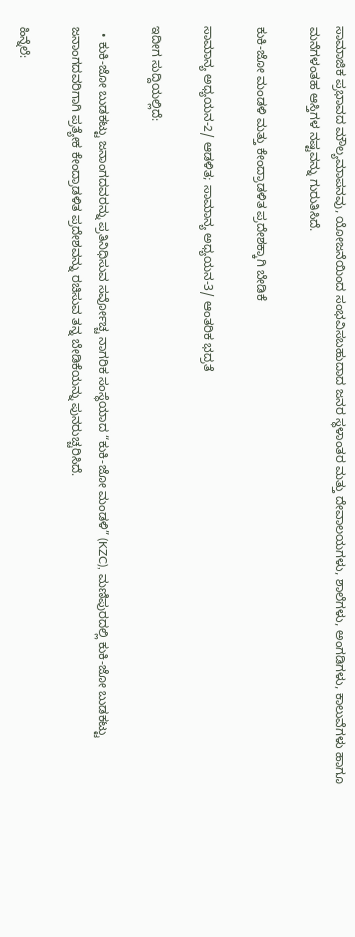ಸಾಮಾಜಿಕ ಪ್ರಭಾವದ ಮೌಲ್ಯಮಾಪನವು, ಯೋಜನೆಯಿಂದ ಸಂಭವಿಸಬಹುದಾದ ಜನರ ಸ್ಥಳಾಂತರ ಮತ್ತು ದೇವಾಲಯಗಳು, ಶಾಲೆಗಳು, ಅಂಗಡಿಗಳು, ಕಾಲುವೆಗಳು ಹಾಗೂ ಮನೆಗಳಂತಹ ಆಸ್ತಿಗಳ ನಷ್ಟವನ್ನು ಗುರುತಿಸಿದೆ.

ಕುಕಿ-ಜೋ ಮಂಡಳಿ ಮತ್ತು ಕೇಂದ್ರಾಡಳಿತ ಪ್ರದೇಶಕ್ಕಾಗಿ ಬೇಡಿಕೆ

ಸಾಮಾನ್ಯ ಅಧ್ಯಯನ-2/ ಆಡಳಿತ; ಸಾಮಾನ್ಯ ಅಧ್ಯಯನ-3/ ಆಂತರಿಕ ಭದ್ರತೆ

ಇದೀಗ ಸುದ್ದಿಯಲ್ಲಿದೆ:

  • ಕುಕಿ-ಜೋ ಬುಡಕಟ್ಟು ಜನಾಂಗದವರನ್ನು ಪ್ರತಿನಿಧಿಸುವ ಸರ್ವೋಚ್ಚ ನಾಗರಿಕ ಸಂಸ್ಥೆಯಾದ “ಕುಕಿ-ಜೋ ಮಂಡಳಿ” (KZC), ಮಣಿಪುರದಲ್ಲಿ ಕುಕಿ-ಜೋ ಬುಡಕಟ್ಟು ಜನಾಂಗದವರಿಗಾಗಿ ಪ್ರತ್ಯೇಕ ಕೇಂದ್ರಾಡಳಿತ ಪ್ರದೇಶವನ್ನು ರಚಿಸುವ ತನ್ನ ಬೇಡಿಕೆಯನ್ನು ಪುನರುಚ್ಚರಿಸಿದೆ.

ಹಿನ್ನೆಲೆ: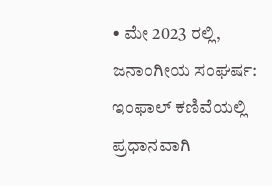• ಮೇ 2023 ರಲ್ಲಿ, ಜನಾಂಗೀಯ ಸಂಘರ್ಷ: ಇಂಫಾಲ್ ಕಣಿವೆಯಲ್ಲಿ ಪ್ರಧಾನವಾಗಿ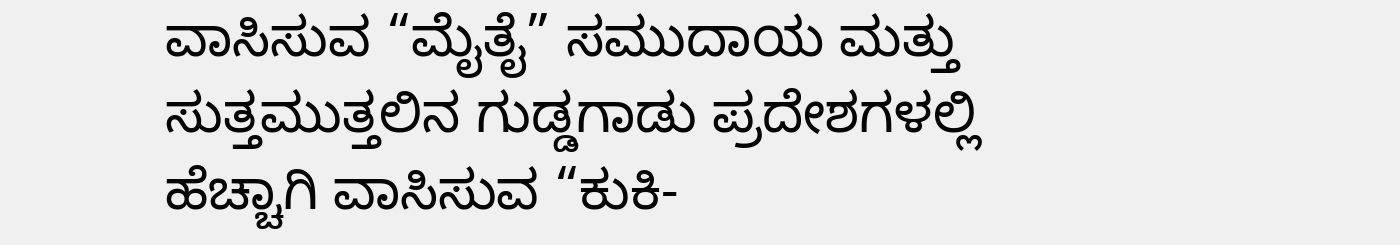ವಾಸಿಸುವ “ಮೈತೈ” ಸಮುದಾಯ ಮತ್ತು ಸುತ್ತಮುತ್ತಲಿನ ಗುಡ್ಡಗಾಡು ಪ್ರದೇಶಗಳಲ್ಲಿ ಹೆಚ್ಚಾಗಿ ವಾಸಿಸುವ “ಕುಕಿ-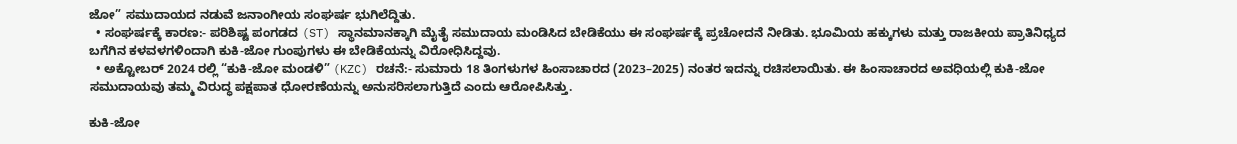ಜೋ” ಸಮುದಾಯದ ನಡುವೆ ಜನಾಂಗೀಯ ಸಂಘರ್ಷ ಭುಗಿಲೆದ್ದಿತು.
  • ಸಂಘರ್ಷಕ್ಕೆ ಕಾರಣ:- ಪರಿಶಿಷ್ಟ ಪಂಗಡದ (ST) ಸ್ಥಾನಮಾನಕ್ಕಾಗಿ ಮೈತೈ ಸಮುದಾಯ ಮಂಡಿಸಿದ ಬೇಡಿಕೆಯು ಈ ಸಂಘರ್ಷಕ್ಕೆ ಪ್ರಚೋದನೆ ನೀಡಿತು. ಭೂಮಿಯ ಹಕ್ಕುಗಳು ಮತ್ತು ರಾಜಕೀಯ ಪ್ರಾತಿನಿಧ್ಯದ ಬಗೆಗಿನ ಕಳವಳಗಳಿಂದಾಗಿ ಕುಕಿ-ಜೋ ಗುಂಪುಗಳು ಈ ಬೇಡಿಕೆಯನ್ನು ವಿರೋಧಿಸಿದ್ದವು.
  • ಅಕ್ಟೋಬರ್ 2024 ರಲ್ಲಿ “ಕುಕಿ-ಜೋ ಮಂಡಳಿ” (KZC) ರಚನೆ:- ಸುಮಾರು 18 ತಿಂಗಳುಗಳ ಹಿಂಸಾಚಾರದ (2023–2025) ನಂತರ ಇದನ್ನು ರಚಿಸಲಾಯಿತು. ಈ ಹಿಂಸಾಚಾರದ ಅವಧಿಯಲ್ಲಿ ಕುಕಿ-ಜೋ ಸಮುದಾಯವು ತಮ್ಮ ವಿರುದ್ಧ ಪಕ್ಷಪಾತ ಧೋರಣೆಯನ್ನು ಅನುಸರಿಸಲಾಗುತ್ತಿದೆ ಎಂದು ಆರೋಪಿಸಿತ್ತು.

ಕುಕಿ-ಜೋ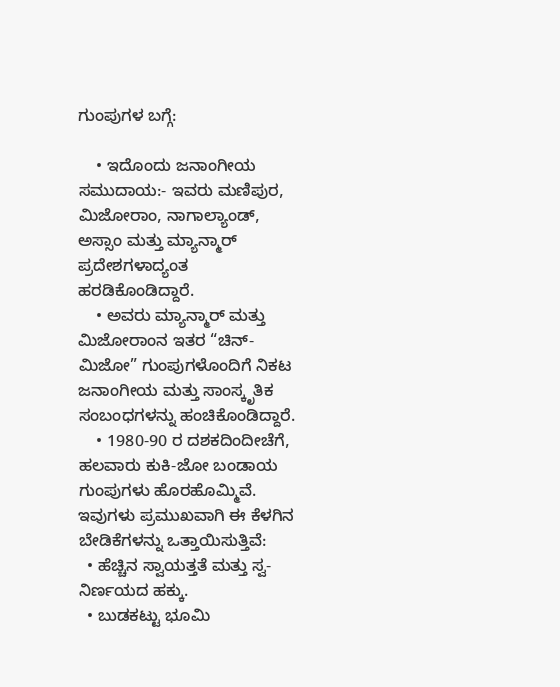ಗುಂಪುಗಳ ಬಗ್ಗೆ:

    • ಇದೊಂದು ಜನಾಂಗೀಯ ಸಮುದಾಯ:- ಇವರು ಮಣಿಪುರ, ಮಿಜೋರಾಂ, ನಾಗಾಲ್ಯಾಂಡ್, ಅಸ್ಸಾಂ ಮತ್ತು ಮ್ಯಾನ್ಮಾರ್‌ ಪ್ರದೇಶಗಳಾದ್ಯಂತ ಹರಡಿಕೊಂಡಿದ್ದಾರೆ.
    • ಅವರು ಮ್ಯಾನ್ಮಾರ್ ಮತ್ತು ಮಿಜೋರಾಂನ ಇತರ “ಚಿನ್-ಮಿಜೋ” ಗುಂಪುಗಳೊಂದಿಗೆ ನಿಕಟ ಜನಾಂಗೀಯ ಮತ್ತು ಸಾಂಸ್ಕೃತಿಕ ಸಂಬಂಧಗಳನ್ನು ಹಂಚಿಕೊಂಡಿದ್ದಾರೆ.
    • 1980-90 ರ ದಶಕದಿಂದೀಚೆಗೆ, ಹಲವಾರು ಕುಕಿ-ಜೋ ಬಂಡಾಯ ಗುಂಪುಗಳು ಹೊರಹೊಮ್ಮಿವೆ. ಇವುಗಳು ಪ್ರಮುಖವಾಗಿ ಈ ಕೆಳಗಿನ ಬೇಡಿಕೆಗಳನ್ನು ಒತ್ತಾಯಿಸುತ್ತಿವೆ:
  • ಹೆಚ್ಚಿನ ಸ್ವಾಯತ್ತತೆ ಮತ್ತು ಸ್ವ-ನಿರ್ಣಯದ ಹಕ್ಕು.
  • ಬುಡಕಟ್ಟು ಭೂಮಿ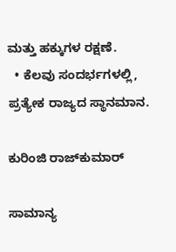ಮತ್ತು ಹಕ್ಕುಗಳ ರಕ್ಷಣೆ.
  • ಕೆಲವು ಸಂದರ್ಭಗಳಲ್ಲಿ, ಪ್ರತ್ಯೇಕ ರಾಜ್ಯದ ಸ್ಥಾನಮಾನ.

ಕುರಿಂಜಿ ರಾಜ್‌ಕುಮಾರ್

ಸಾಮಾನ್ಯ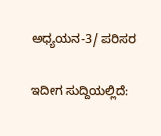ಅಧ್ಯಯನ-3/ ಪರಿಸರ

ಇದೀಗ ಸುದ್ದಿಯಲ್ಲಿದೆ: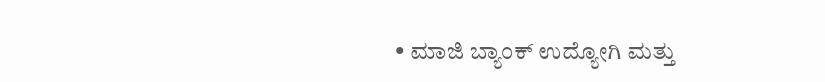• ಮಾಜಿ ಬ್ಯಾಂಕ್ ಉದ್ಯೋಗಿ ಮತ್ತು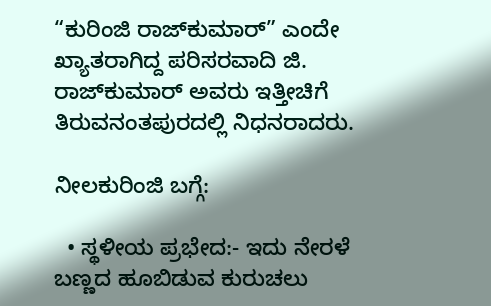“ಕುರಿಂಜಿ ರಾಜ್‌ಕುಮಾರ್” ಎಂದೇ ಖ್ಯಾತರಾಗಿದ್ದ ಪರಿಸರವಾದಿ ಜಿ. ರಾಜ್‌ಕುಮಾರ್ ಅವರು ಇತ್ತೀಚಿಗೆ ತಿರುವನಂತಪುರದಲ್ಲಿ ನಿಧನರಾದರು.

ನೀಲಕುರಿಂಜಿ ಬಗ್ಗೆ:

  • ಸ್ಥಳೀಯ ಪ್ರಭೇದ:- ಇದು ನೇರಳೆ ಬಣ್ಣದ ಹೂಬಿಡುವ ಕುರುಚಲು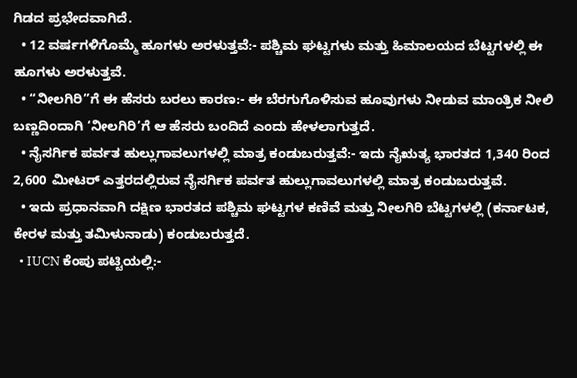ಗಿಡದ ಪ್ರಭೇದವಾಗಿದೆ.
  • 12 ವರ್ಷಗಳಿಗೊಮ್ಮೆ ಹೂಗಳು ಅರಳುತ್ತವೆ:- ಪಶ್ಚಿಮ ಘಟ್ಟಗಳು ಮತ್ತು ಹಿಮಾಲಯದ ಬೆಟ್ಟಗಳಲ್ಲಿ ಈ ಹೂಗಳು ಅರಳುತ್ತವೆ.
  • “ನೀಲಗಿರಿ”ಗೆ ಈ ಹೆಸರು ಬರಲು ಕಾರಣ:- ಈ ಬೆರಗುಗೊಳಿಸುವ ಹೂವುಗಳು ನೀಡುವ ಮಾಂತ್ರಿಕ ನೀಲಿ ಬಣ್ಣದಿಂದಾಗಿ ‘ನೀಲಗಿರಿ’ಗೆ ಆ ಹೆಸರು ಬಂದಿದೆ ಎಂದು ಹೇಳಲಾಗುತ್ತದೆ.
  • ನೈಸರ್ಗಿಕ ಪರ್ವತ ಹುಲ್ಲುಗಾವಲುಗಳಲ್ಲಿ ಮಾತ್ರ ಕಂಡುಬರುತ್ತವೆ:- ಇದು ನೈಋತ್ಯ ಭಾರತದ 1,340 ರಿಂದ 2,600 ಮೀಟರ್ ಎತ್ತರದಲ್ಲಿರುವ ನೈಸರ್ಗಿಕ ಪರ್ವತ ಹುಲ್ಲುಗಾವಲುಗಳಲ್ಲಿ ಮಾತ್ರ ಕಂಡುಬರುತ್ತವೆ.
  • ಇದು ಪ್ರಧಾನವಾಗಿ ದಕ್ಷಿಣ ಭಾರತದ ಪಶ್ಚಿಮ ಘಟ್ಟಗಳ ಕಣಿವೆ ಮತ್ತು ನೀಲಗಿರಿ ಬೆಟ್ಟಗಳಲ್ಲಿ (ಕರ್ನಾಟಕ, ಕೇರಳ ಮತ್ತು ತಮಿಳುನಾಡು) ಕಂಡುಬರುತ್ತದೆ.
  • IUCN ಕೆಂಪು ಪಟ್ಟಿಯಲ್ಲಿ:-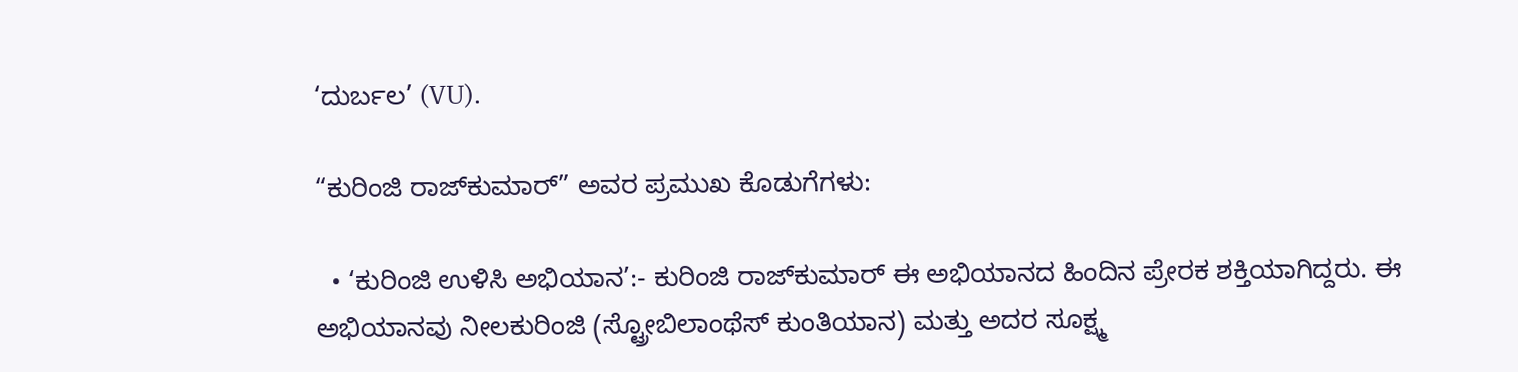‘ದುರ್ಬಲ’ (VU).

“ಕುರಿಂಜಿ ರಾಜ್‌ಕುಮಾರ್” ಅವರ ಪ್ರಮುಖ ಕೊಡುಗೆಗಳು:

  • ‘ಕುರಿಂಜಿ ಉಳಿಸಿ ಅಭಿಯಾನ’:- ಕುರಿಂಜಿ ರಾಜ್‌ಕುಮಾರ್ ಈ ಅಭಿಯಾನದ ಹಿಂದಿನ ಪ್ರೇರಕ ಶಕ್ತಿಯಾಗಿದ್ದರು. ಈ ಅಭಿಯಾನವು ನೀಲಕುರಿಂಜಿ (ಸ್ಟ್ರೋಬಿಲಾಂಥೆಸ್ ಕುಂತಿಯಾನ) ಮತ್ತು ಅದರ ಸೂಕ್ಷ್ಮ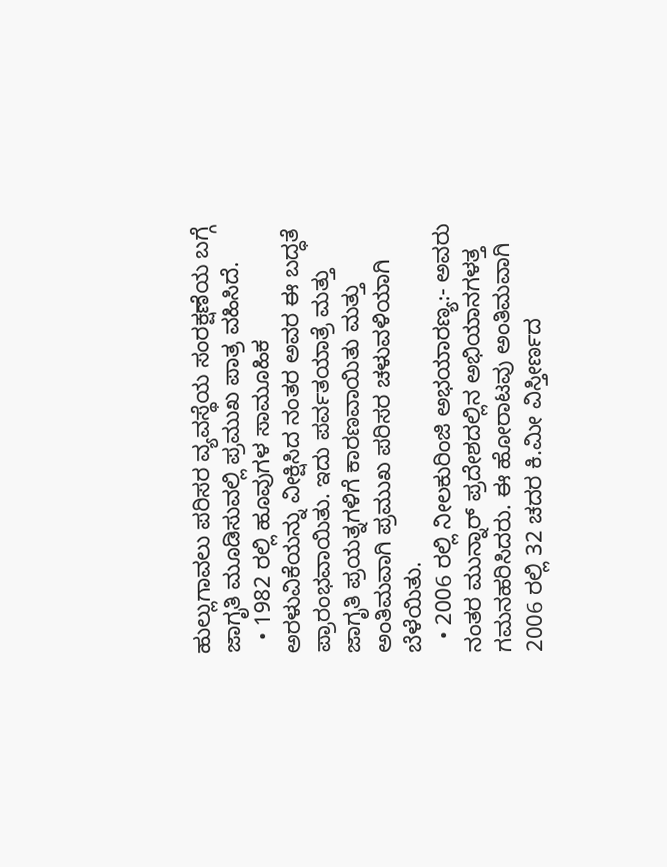ಹುಲ್ಲುಗಾವಲು ಪರಿಸರ ವ್ಯವಸ್ಥೆಯ ಸಂರಕ್ಷಣೆಯ ಬಗ್ಗೆ ಜಾಗೃತಿ ಮೂಡಿಸುವಲ್ಲಿ ಪ್ರಮುಖ ಪಾತ್ರ ವಹಿಸಿದೆ.
  • 1982 ರಲ್ಲಿ ಹೂವುಗಳ ಸಾಮೂಹಿಕ ಅರಳುವಿಕೆಯನ್ನು ವೀಕ್ಷಿಸಿದ ನಂತರ ಅವರ ಈ ಬದ್ಧತೆ ಪ್ರಾರಂಭವಾಯಿತು. ಇದು ಪರ್ವತಯಾತ್ರೆ ಮತ್ತು ಜಾಗೃತಿ ಪ್ರಯತ್ನಗಳಿಗೆ ಕಾರಣವಾಯಿತು ಮತ್ತು ಅಂತಿಮವಾಗಿ ಪ್ರಮುಖ ಪರಿಸರ ಚಳುವಳಿಯಾಗಿ ಬೆಳೆಯಿತು.
  • 2006 ರಲ್ಲಿ ನೀಲಕುರಿಂಜಿ ಅಭಯಾರಣ್ಯ:- ಅವರು ನಂತರ ಮುನ್ನಾರ್ ಪ್ರದೇಶದಲ್ಲಿನ ಅಭಿಯಾನಗಳತ್ತ ಗಮನಹರಿಸಿದರು. ಈ ಹೋರಾಟವು ಅಂತಿಮವಾಗಿ 2006 ರಲ್ಲಿ 32 ಚದರ ಕಿ.ಮೀ ವಿಸ್ತೀರ್ಣದ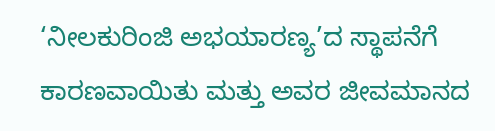‘ನೀಲಕುರಿಂಜಿ ಅಭಯಾರಣ್ಯ’ದ ಸ್ಥಾಪನೆಗೆ ಕಾರಣವಾಯಿತು ಮತ್ತು ಅವರ ಜೀವಮಾನದ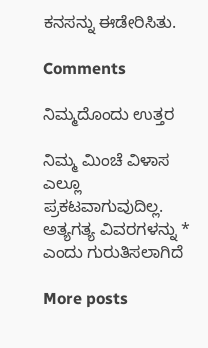ಕನಸನ್ನು ಈಡೇರಿಸಿತು.

Comments

ನಿಮ್ಮದೊಂದು ಉತ್ತರ

ನಿಮ್ಮ ಮಿಂಚೆ ವಿಳಾಸ ಎಲ್ಲೂ ಪ್ರಕಟವಾಗುವುದಿಲ್ಲ. ಅತ್ಯಗತ್ಯ ವಿವರಗಳನ್ನು * ಎಂದು ಗುರುತಿಸಲಾಗಿದೆ

More posts